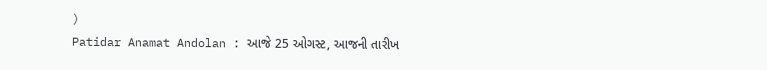)
Patidar Anamat Andolan : આજે 25 ઓગસ્ટ, આજની તારીખ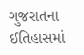ગુજરાતના ઈતિહાસમાં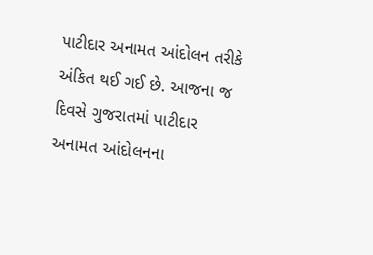પાટીદાર અનામત આંદોલન તરીકે અંકિત થઈ ગઈ છે. આજના જ દિવસે ગુજરાતમાં પાટીદાર અનામત આંદોલનના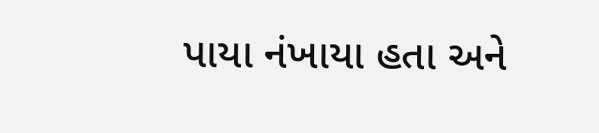પાયા નંખાયા હતા અને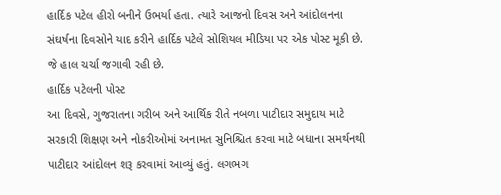હાર્દિક પટેલ હીરો બનીને ઉભર્યા હતા. ત્યારે આજનો દિવસ અને આંદોલનના સંઘર્ષના દિવસોને યાદ કરીને હાર્દિક પટેલે સોશિયલ મીડિયા પર એક પોસ્ટ મૂકી છે. જે હાલ ચર્ચા જગાવી રહી છે.
હાર્દિક પટેલની પોસ્ટ
આ દિવસે, ગુજરાતના ગરીબ અને આર્થિક રીતે નબળા પાટીદાર સમુદાય માટે સરકારી શિક્ષણ અને નોકરીઓમાં અનામત સુનિશ્ચિત કરવા માટે બધાના સમર્થનથી પાટીદાર આંદોલન શરૂ કરવામાં આવ્યું હતું. લગભગ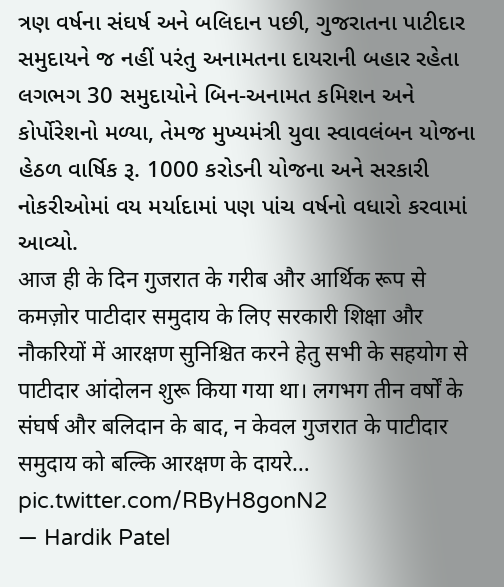ત્રણ વર્ષના સંઘર્ષ અને બલિદાન પછી, ગુજરાતના પાટીદાર સમુદાયને જ નહીં પરંતુ અનામતના દાયરાની બહાર રહેતા લગભગ 30 સમુદાયોને બિન-અનામત કમિશન અને કોર્પોરેશનો મળ્યા, તેમજ મુખ્યમંત્રી યુવા સ્વાવલંબન યોજના હેઠળ વાર્ષિક રૂ. 1000 કરોડની યોજના અને સરકારી નોકરીઓમાં વય મર્યાદામાં પણ પાંચ વર્ષનો વધારો કરવામાં આવ્યો.
आज ही के दिन गुजरात के गरीब और आर्थिक रूप से कमज़ोर पाटीदार समुदाय के लिए सरकारी शिक्षा और नौकरियों में आरक्षण सुनिश्चित करने हेतु सभी के सहयोग से पाटीदार आंदोलन शुरू किया गया था। लगभग तीन वर्षों के संघर्ष और बलिदान के बाद, न केवल गुजरात के पाटीदार समुदाय को बल्कि आरक्षण के दायरे… pic.twitter.com/RByH8gonN2
— Hardik Patel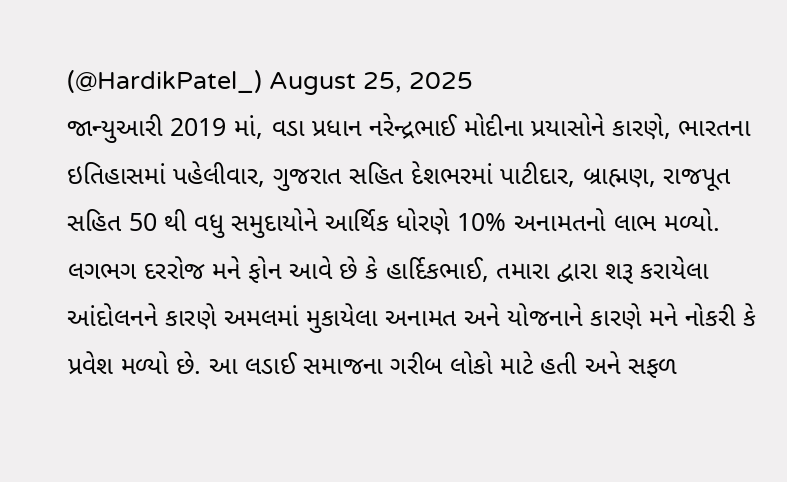(@HardikPatel_) August 25, 2025
જાન્યુઆરી 2019 માં, વડા પ્રધાન નરેન્દ્રભાઈ મોદીના પ્રયાસોને કારણે, ભારતના ઇતિહાસમાં પહેલીવાર, ગુજરાત સહિત દેશભરમાં પાટીદાર, બ્રાહ્મણ, રાજપૂત સહિત 50 થી વધુ સમુદાયોને આર્થિક ધોરણે 10% અનામતનો લાભ મળ્યો.
લગભગ દરરોજ મને ફોન આવે છે કે હાર્દિકભાઈ, તમારા દ્વારા શરૂ કરાયેલા આંદોલનને કારણે અમલમાં મુકાયેલા અનામત અને યોજનાને કારણે મને નોકરી કે પ્રવેશ મળ્યો છે. આ લડાઈ સમાજના ગરીબ લોકો માટે હતી અને સફળ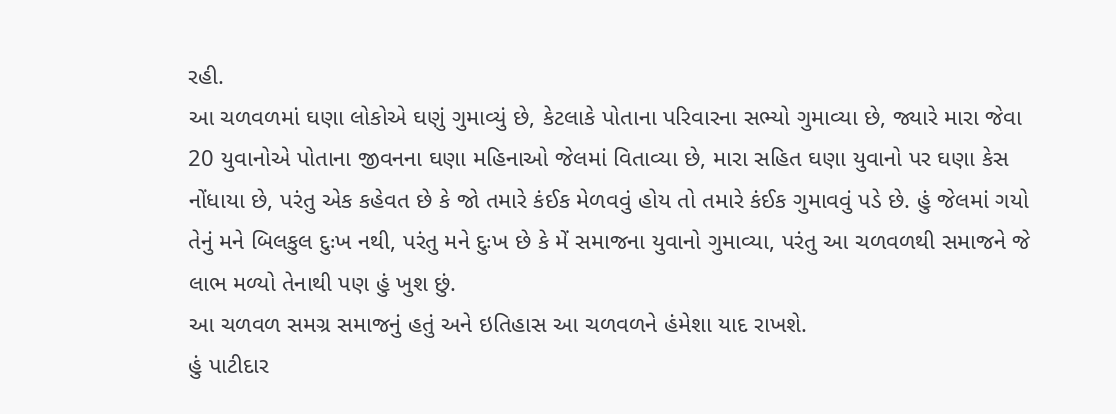રહી.
આ ચળવળમાં ઘણા લોકોએ ઘણું ગુમાવ્યું છે, કેટલાકે પોતાના પરિવારના સભ્યો ગુમાવ્યા છે, જ્યારે મારા જેવા 20 યુવાનોએ પોતાના જીવનના ઘણા મહિનાઓ જેલમાં વિતાવ્યા છે, મારા સહિત ઘણા યુવાનો પર ઘણા કેસ નોંધાયા છે, પરંતુ એક કહેવત છે કે જો તમારે કંઈક મેળવવું હોય તો તમારે કંઈક ગુમાવવું પડે છે. હું જેલમાં ગયો તેનું મને બિલકુલ દુઃખ નથી, પરંતુ મને દુઃખ છે કે મેં સમાજના યુવાનો ગુમાવ્યા, પરંતુ આ ચળવળથી સમાજને જે લાભ મળ્યો તેનાથી પણ હું ખુશ છું.
આ ચળવળ સમગ્ર સમાજનું હતું અને ઇતિહાસ આ ચળવળને હંમેશા યાદ રાખશે.
હું પાટીદાર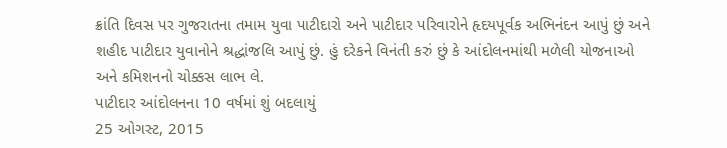ક્રાંતિ દિવસ પર ગુજરાતના તમામ યુવા પાટીદારો અને પાટીદાર પરિવારોને હૃદયપૂર્વક અભિનંદન આપું છું અને શહીદ પાટીદાર યુવાનોને શ્રદ્ધાંજલિ આપું છું. હું દરેકને વિનંતી કરું છું કે આંદોલનમાંથી મળેલી યોજનાઓ અને કમિશનનો ચોક્કસ લાભ લે.
પાટીદાર આંદોલનના 10 વર્ષમાં શું બદલાયું
25 ઓગસ્ટ, 2015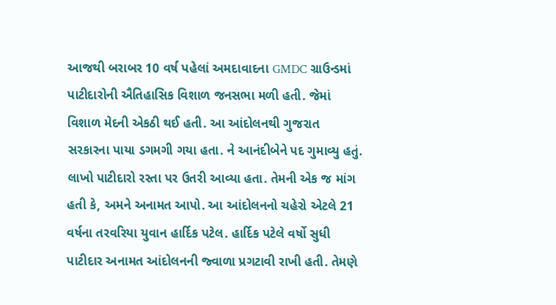આજથી બરાબર 10 વર્ષ પહેલાં અમદાવાદના GMDC ગ્રાઉન્ડમાં પાટીદારોની ઐતિહાસિક વિશાળ જનસભા મળી હતી. જેમાં વિશાળ મેદની એકઠી થઈ હતી. આ આંદોલનથી ગુજરાત સરકારના પાયા ડગમગી ગયા હતા. ને આનંદીબેને પદ ગુમાવ્યુ હતું. લાખો પાટીદારો રસ્તા પર ઉતરી આવ્યા હતા. તેમની એક જ માંગ હતી કે, અમને અનામત આપો. આ આંદોલનનો ચહેરો એટલે 21 વર્ષના તરવરિયા યુવાન હાર્દિક પટેલ. હાર્દિક પટેલે વર્ષો સુધી પાટીદાર અનામત આંદોલનની જ્વાળા પ્રગટાવી રાખી હતી. તેમણે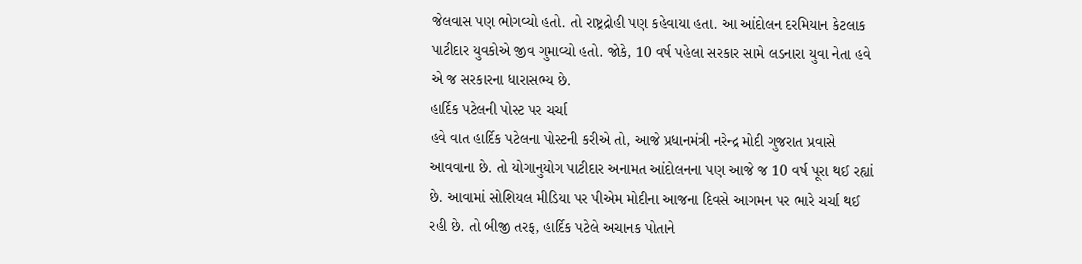જેલવાસ પણ ભોગવ્યો હતો. તો રાષ્ટ્રદ્રોહી પણ કહેવાયા હતા. આ આંદોલન દરમિયાન કેટલાક પાટીદાર યુવકોએ જીવ ગુમાવ્યો હતો. જોકે, 10 વર્ષ પહેલા સરકાર સામે લડનારા યુવા નેતા હવે એ જ સરકારના ધારાસભ્ય છે.
હાર્દિક પટેલની પોસ્ટ પર ચર્ચા
હવે વાત હાર્દિક પટેલના પોસ્ટની કરીએ તો, આજે પ્રધાનમંત્રી નરેન્દ્ર મોદી ગુજરાત પ્રવાસે આવવાના છે. તો યોગાનુયોગ પાટીદાર અનામત આંદોલનના પણ આજે જ 10 વર્ષ પૂરા થઈ રહ્યાં છે. આવામાં સોશિયલ મીડિયા પર પીએમ મોદીના આજના દિવસે આગમન પર ભારે ચર્ચા થઈ રહી છે. તો બીજી તરફ, હાર્દિક પટેલે અચાનક પોતાને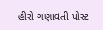હીરો ગણાવતી પોસ્ટ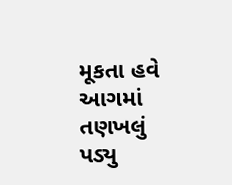મૂકતા હવે આગમાં તણખલું પડ્યુ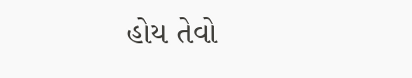હોય તેવો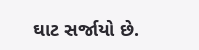ઘાટ સર્જાયો છે.